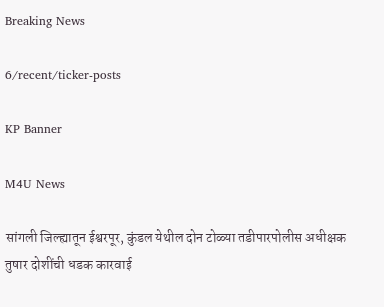Breaking News

6/recent/ticker-posts

KP Banner

M4U News

सांगली जिल्ह्यातून ईश्वरपूर, कुंडल येथील दोन टोळ्या तडीपारपोलीस अधीक्षक तुषार दोशींची धडक कारवाई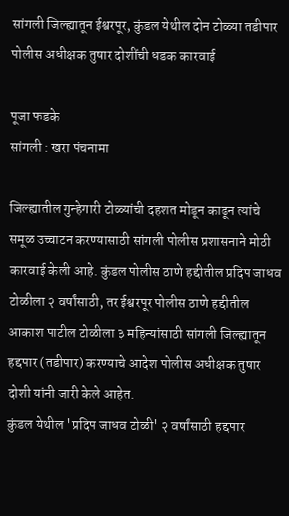सांगली जिल्ह्यातून ईश्वरपूर, कुंडल येथील दोन टोळ्या तडीपार
पोलीस अधीक्षक तुषार दोशींची धडक कारवाई

पूजा फडके
सांगली : खरा पंचनामा

जिल्ह्यातील गुन्हेगारी टोळ्यांची दहशत मोडून काढून त्यांचे समूळ उच्चाटन करण्यासाठी सांगली पोलीस प्रशासनाने मोठी कारवाई केली आहे. कुंडल पोलीस ठाणे हद्दीतील प्रदिप जाधव टोळीला २ वर्षांसाठी, तर ईश्वरपूर पोलीस ठाणे हद्दीतील आकाश पाटील टोळीला ३ महिन्यांसाठी सांगली जिल्ह्यातून हद्दपार (तडीपार) करण्याचे आदेश पोलीस अधीक्षक तुषार दोशी यांनी जारी केले आहेत.
कुंडल येथील 'प्रदिप जाधव टोळी' २ वर्षांसाठी हद्दपार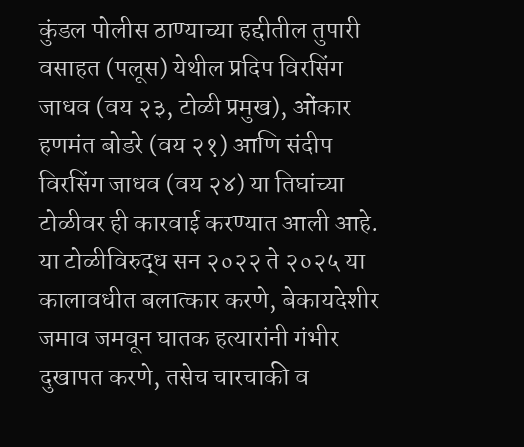कुंडल पोलीस ठाण्याच्या हद्दीतील तुपारी वसाहत (पलूस) येथील प्रदिप विरसिंग जाधव (वय २३, टोळी प्रमुख), ओंकार हणमंत बोडरे (वय २१) आणि संदीप विरसिंग जाधव (वय २४) या तिघांच्या टोळीवर ही कारवाई करण्यात आली आहे.
या टोळीविरुद्ध सन २०२२ ते २०२५ या कालावधीत बलात्कार करणे, बेकायदेशीर जमाव जमवून घातक हत्यारांनी गंभीर दुखापत करणे, तसेच चारचाकी व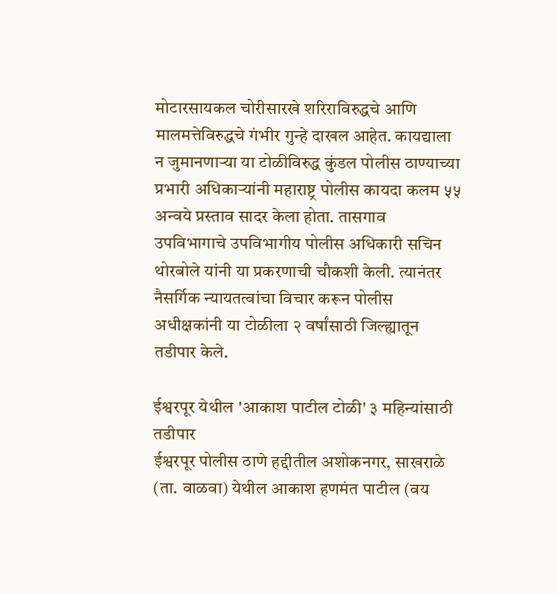मोटारसायकल चोरीसारखे शरिराविरुद्धचे आणि मालमत्तेविरुद्धचे गंभीर गुन्हे दाखल आहेत. कायद्याला न जुमानणाऱ्या या टोळीविरुद्ध कुंडल पोलीस ठाण्याच्या प्रभारी अधिकाऱ्यांनी महाराष्ट्र पोलीस कायदा कलम ५५ अन्वये प्रस्ताव सादर केला होता. तासगाव उपविभागाचे उपविभागीय पोलीस अधिकारी सचिन थोरबोले यांनी या प्रकरणाची चौकशी केली. त्यानंतर नैसर्गिक न्यायतत्वांचा विचार करून पोलीस अधीक्षकांनी या टोळीला २ वर्षांसाठी जिल्ह्यातून तडीपार केले.

ईश्वरपूर येथील 'आकाश पाटील टोळी' ३ महिन्यांसाठी तडीपार
ईश्वरपूर पोलीस ठाणे हद्दीतील अशोकनगर, साखराळे (ता. वाळवा) येथील आकाश हणमंत पाटील (वय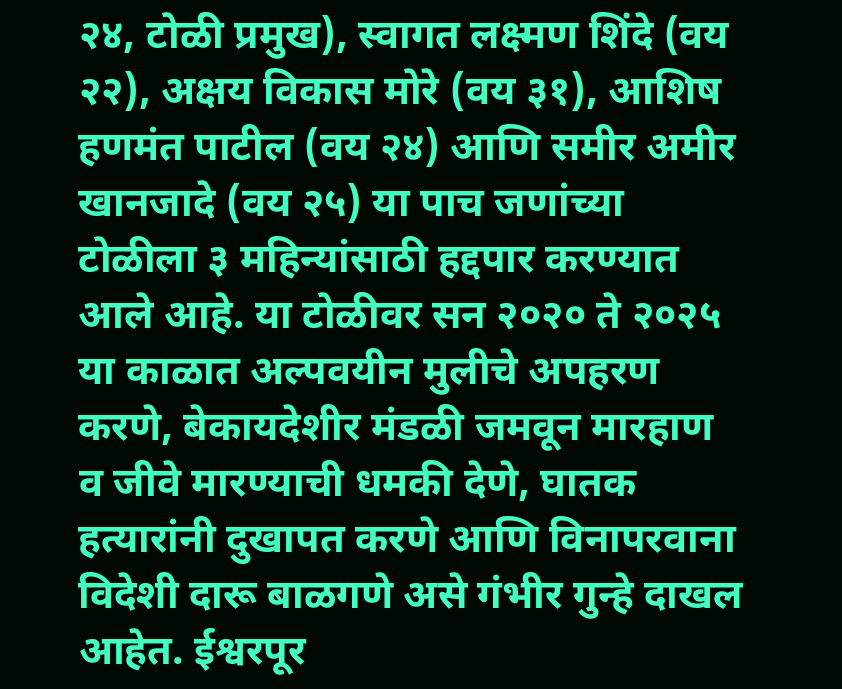२४, टोळी प्रमुख), स्वागत लक्ष्मण शिंदे (वय २२), अक्षय विकास मोरे (वय ३१), आशिष हणमंत पाटील (वय २४) आणि समीर अमीर खानजादे (वय २५) या पाच जणांच्या टोळीला ३ महिन्यांसाठी हद्दपार करण्यात आले आहे. या टोळीवर सन २०२० ते २०२५ या काळात अल्पवयीन मुलीचे अपहरण करणे, बेकायदेशीर मंडळी जमवून मारहाण व जीवे मारण्याची धमकी देणे, घातक हत्यारांनी दुखापत करणे आणि विनापरवाना विदेशी दारू बाळगणे असे गंभीर गुन्हे दाखल आहेत. ईश्वरपूर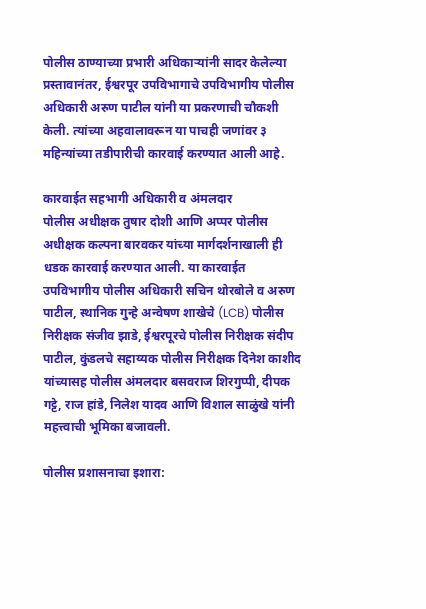पोलीस ठाण्याच्या प्रभारी अधिकाऱ्यांनी सादर केलेल्या प्रस्तावानंतर, ईश्वरपूर उपविभागाचे उपविभागीय पोलीस अधिकारी अरुण पाटील यांनी या प्रकरणाची चौकशी केली. त्यांच्या अहवालावरून या पाचही जणांवर ३ महिन्यांच्या तडीपारीची कारवाई करण्यात आली आहे.

कारवाईत सहभागी अधिकारी व अंमलदार
पोलीस अधीक्षक तुषार दोशी आणि अप्पर पोलीस अधीक्षक कल्पना बारवकर यांच्या मार्गदर्शनाखाली ही धडक कारवाई करण्यात आली. या कारवाईत उपविभागीय पोलीस अधिकारी सचिन थोरबोले व अरुण पाटील, स्थानिक गुन्हे अन्वेषण शाखेचे (LCB) पोलीस निरीक्षक संजीव झाडे, ईश्वरपूरचे पोलीस निरीक्षक संदीप पाटील, कुंडलचे सहाय्यक पोलीस निरीक्षक दिनेश काशीद यांच्यासह पोलीस अंमलदार बसवराज शिरगुप्पी, दीपक गट्टे, राज हांडे, निलेश यादव आणि विशाल साळुंखे यांनी महत्त्वाची भूमिका बजावली.

पोलीस प्रशासनाचा इशारा: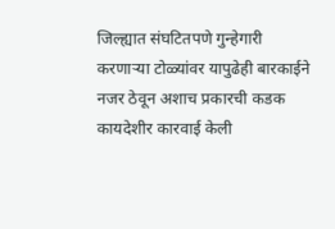जिल्ह्यात संघटितपणे गुन्हेगारी करणाऱ्या टोळ्यांवर यापुढेही बारकाईने नजर ठेवून अशाच प्रकारची कडक कायदेशीर कारवाई केली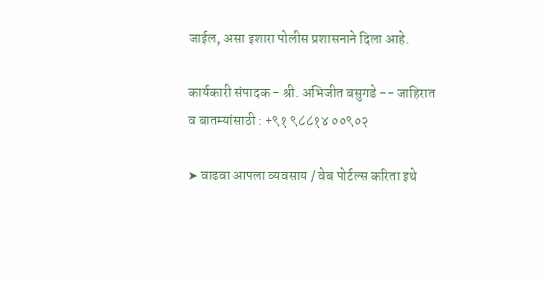जाईल, असा इशारा पोलीस प्रशासनाने दिला आहे.

कार्यकारी संपादक - श्री. अभिजीत बसुगडे -- जाहिरात व बातम्यांसाठी : +९१ ९८८१४ ००९०२

➤ वाढवा आपला व्यवसाय / वेब पोर्टल्स करिता इथे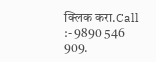क्लिक करा.Call :- 9890 546 909.